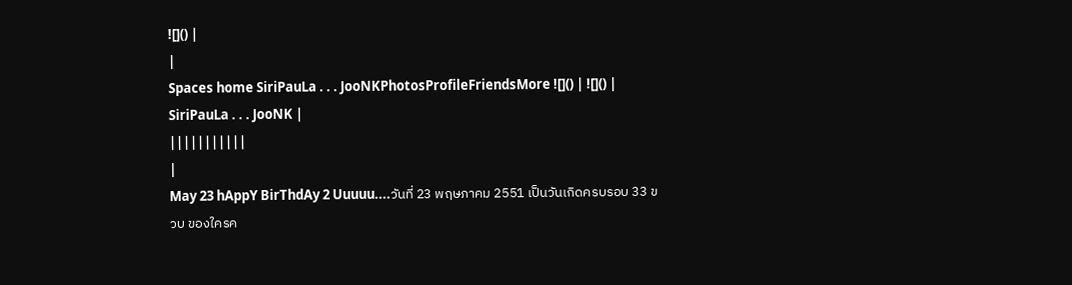![]() |
|
Spaces home SiriPauLa . . . JooNKPhotosProfileFriendsMore ![]() | ![]() |
SiriPauLa . . . JooNK |
|||||||||||
|
May 23 hAppY BirThdAy 2 Uuuuu....วันที่ 23 พฤษภาคม 2551 เป็นวันเกิดครบรอบ 33 ขวบ ของใครค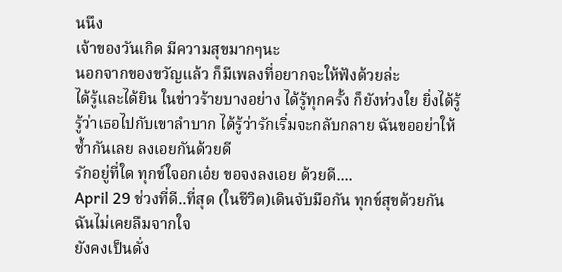นนึง
เจ้าของวันเกิด มีความสุขมากๆนะ
นอกจากของขวัญแล้ว ก็มีเพลงที่อยากจะให้ฟังด้วยล่ะ
ได้รู้และได้ยิน ในข่าวร้ายบางอย่าง ได้รู้ทุกครั้ง ก็ยังห่วงใย ยิ่งได้รู้ รู้ว่าเธอไปกับเขาลำบาก ได้รู้ว่ารักเริ่มจะกลับกลาย ฉันขออย่าให้ซ้ำกันเลย ลงเอยกันด้วยดี
รักอยู่ที่ใด ทุกข์ใจอกเอ๋ย ขอจงลงเอย ด้วยดี....
April 29 ช่วงที่ดี..ที่สุด (ในชีวิต)เดินจับมือกัน ทุกข์สุขด้วยกัน ฉันไม่เคยลืมจากใจ
ยังคงเป็นดั่ง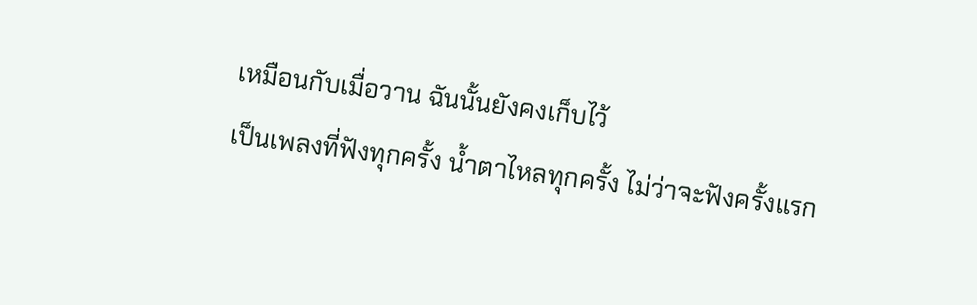เหมือนกับเมื่อวาน ฉันนั้นยังคงเก็บไว้
เป็นเพลงที่ฟังทุกครั้ง น้ำตาไหลทุกครั้ง ไม่ว่าจะฟังครั้งแรก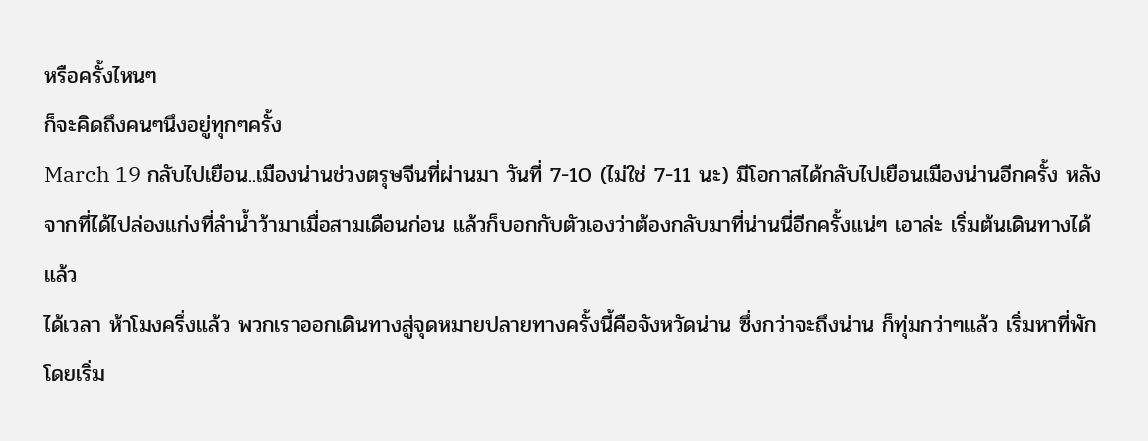หรือครั้งไหนๆ
ก็จะคิดถึงคนๆนึงอยู่ทุกๆครั้ง
March 19 กลับไปเยือน..เมืองน่านช่วงตรุษจีนที่ผ่านมา วันที่ 7-10 (ไม่ใช่ 7-11 นะ) มีโอกาสได้กลับไปเยือนเมืองน่านอีกครั้ง หลังจากที่ได้ไปล่องแก่งที่ลำน้ำว้ามาเมื่อสามเดือนก่อน แล้วก็บอกกับตัวเองว่าต้องกลับมาที่น่านนี่อีกครั้งแน่ๆ เอาล่ะ เริ่มต้นเดินทางได้แล้ว
ได้เวลา ห้าโมงครึ่งแล้ว พวกเราออกเดินทางสู่จุดหมายปลายทางครั้งนี้คือจังหวัดน่าน ซึ่งกว่าจะถึงน่าน ก็ทุ่มกว่าๆแล้ว เริ่มหาที่พักโดยเริ่ม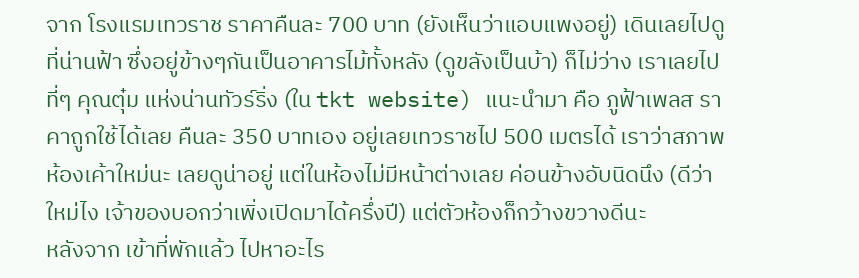จาก โรงแรมเทวราช ราคาคืนละ 700 บาท (ยังเห็นว่าแอบแพงอยู่) เดินเลยไปดูที่น่านฟ้า ซึ่งอยู่ข้างๆกันเป็นอาคารไม้ทั้งหลัง (ดูขลังเป็นบ้า) ก็ไม่ว่าง เราเลยไปที่ๆ คุณตุ๋ม แห่งน่านทัวร์ริ่ง (ใน tkt website) แนะนำมา คือ ภูฟ้าเพลส ราคาถูกใช้ได้เลย คืนละ 350 บาทเอง อยู่เลยเทวราชไป 500 เมตรได้ เราว่าสภาพห้องเค้าใหม่นะ เลยดูน่าอยู่ แต่ในห้องไม่มีหน้าต่างเลย ค่อนข้างอับนิดนึง (ดีว่าใหม่ไง เจ้าของบอกว่าเพิ่งเปิดมาได้ครึ่งปี) แต่ตัวห้องก็กว้างขวางดีนะ
หลังจาก เข้าที่พักแล้ว ไปหาอะไร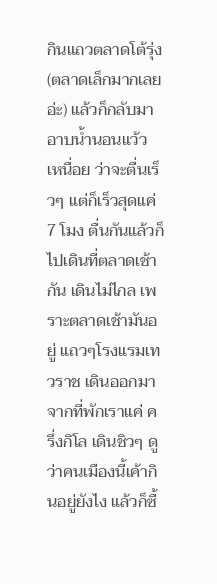กินแถวตลาดโต้รุ่ง (ตลาดเล็กมากเลยอ่ะ) แล้วก็กลับมาอาบน้ำนอนแว้ว เหนื่อย ว่าจะตื่นเร็วๆ แต่ก็เร็วสุดแค่ 7 โมง ตื่นกันแล้วก็ไปเดินที่ตลาดเช้ากัน เดินไม่ไกล เพราะตลาดเช้ามันอยู่ แถวๆโรงแรมเทวราช เดินออกมาจากที่พักเราแค่ ครึ่งกิโล เดินชิวๆ ดูว่าคนเมืองนี้เค้ากินอยู่ยังไง แล้วก็ซื้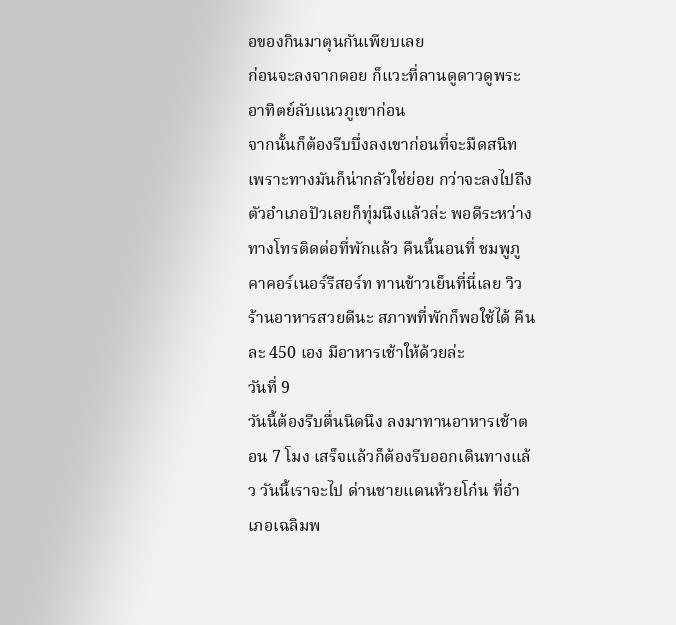อของกินมาตุนกันเพียบเลย
ก่อนจะลงจากดอย ก็แวะที่ลานดูดาวดูพระอาทิตย์ลับแนวภูเขาก่อน
จากนั้นก็ต้องรีบบึ่งลงเขาก่อนที่จะมืดสนิท เพราะทางมันก็น่ากลัวใช่ย่อย กว่าจะลงไปถึงตัวอำเภอปัวเลยก็ทุ่มนึงแล้วล่ะ พอดีระหว่างทางโทรติดต่อที่พักแล้ว คืนนี้นอนที่ ชมพูภูคาคอร์เนอร์รีสอร์ท ทานข้าวเย็นที่นี่เลย วิวร้านอาหารสวยดีนะ สภาพที่พักก็พอใช้ได้ คืนละ 450 เอง มีอาหารเช้าให้ด้วยล่ะ
วันที่ 9
วันนี้ต้องรีบตื่นนิดนึง ลงมาทานอาหารเช้าตอน 7 โมง เสร็จแล้วก็ต้องรีบออกเดินทางแล้ว วันนี้เราจะไป ด่านชายแดนห้วยโก๋น ที่อำเภอเฉลิมพ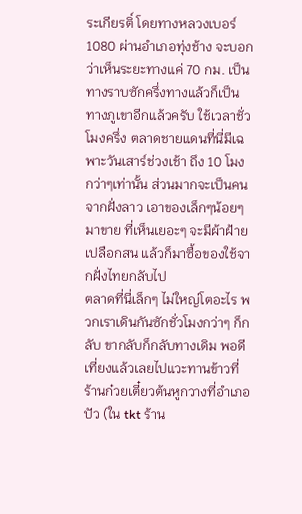ระเกียรติ์ โดยทางหลวงเบอร์ 1080 ผ่านอำเภอทุ่งช้าง จะบอกว่าเห็นระยะทางแค่ 70 กม. เป็นทางราบซักครึ่งทางแล้วก็เป็นทางภูเขาอีกแล้วครับ ใช้เวลาชั่วโมงครึ่ง ตลาดชายแดนที่นี่มีเฉพาะวันเสาร์ช่วงเช้า ถึง 10 โมงกว่าๆเท่านั้น ส่วนมากจะเป็นคนจากฝั่งลาว เอาของเล็กๆน้อยๆมาขาย ที่เห็นเยอะๆ จะมีผ้าฝ้าย เปลือกสน แล้วก็มาซื้อของใช้จากฝั่งไทยกลับไป
ตลาดที่นี่เล็กๆ ไม่ใหญ่โตอะไร พวกเราเดินกันซักชั่วโมงกว่าๆ ก็กลับ ขากลับก็กลับทางเดิม พอดีเที่ยงแล้วเลยไปแวะทานข้าวที่ร้านก๋วยเตี๋ยวต้นหูกวางที่อำเภอปัว (ใน tkt ร้าน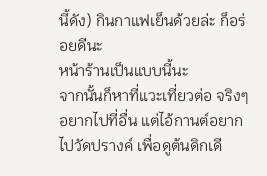นี้ดัง) กินกาแฟเย็นด้วยล่ะ ก็อร่อยดีนะ
หน้าร้านเป็นแบบนี้นะ
จากนั้นก็หาที่แวะเที่ยวต่อ จริงๆอยากไปที่อื่น แต่ไอ้กานต์อยากไปวัดปรางค์ เพื่อดูต้นดิกเดี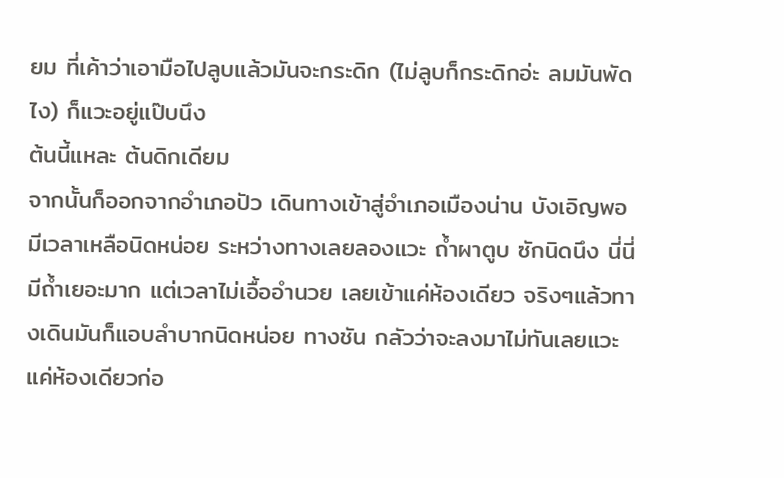ยม ที่เค้าว่าเอามือไปลูบแล้วมันจะกระดิก (ไม่ลูบก็กระดิกอ่ะ ลมมันพัดไง) ก็แวะอยู่แป๊บนึง
ต้นนี้แหละ ต้นดิกเดียม
จากนั้นก็ออกจากอำเภอปัว เดินทางเข้าสู่อำเภอเมืองน่าน บังเอิญพอมีเวลาเหลือนิดหน่อย ระหว่างทางเลยลองแวะ ถ้ำผาตูบ ซักนิดนึง นี่นี่มีถ้ำเยอะมาก แต่เวลาไม่เอื้ออำนวย เลยเข้าแค่ห้องเดียว จริงๆแล้วทางเดินมันก็แอบลำบากนิดหน่อย ทางชัน กลัวว่าจะลงมาไม่ทันเลยแวะแค่ห้องเดียวก่อ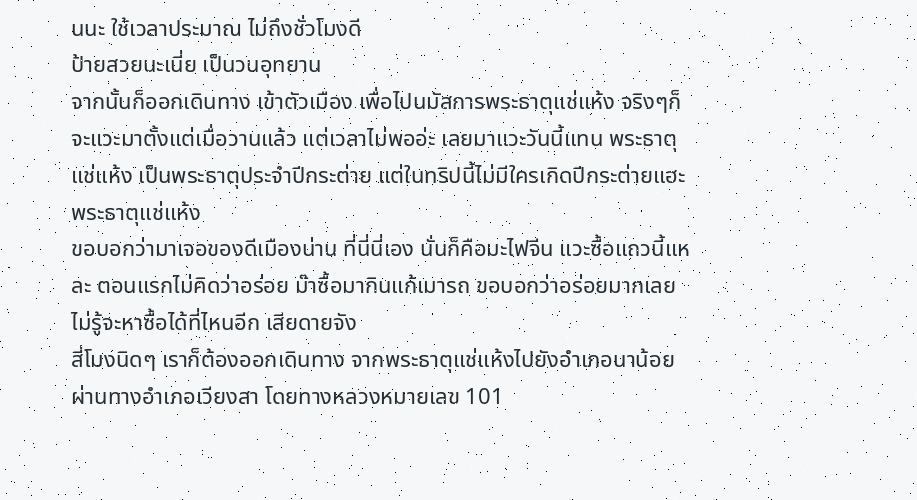นนะ ใช้เวลาประมาณ ไม่ถึงชั่วโมงดี
ป้ายสวยนะเนี่ย เป็นวนอุทยาน
จากนั้นก็ออกเดินทาง เข้าตัวเมือง เพื่อไปนมัสการพระธาตุแช่แห้ง จริงๆก็จะแวะมาตั้งแต่เมื่อวานแล้ว แต่เวลาไม่พออ่ะ เลยมาแวะวันนี้แทน พระธาตุแช่แห้ง เป็นพระธาตุประจำปีกระต่าย แต่ในทริปนี้ไม่มีใครเกิดปีกระต่ายแฮะ
พระธาตุแช่แห้ง
ขอบอกว่ามาเจอของดีเมืองน่าน ที่นี่นี่เอง นั่นก็คือมะไฟจีน แวะซื้อแถวนี้แหละ ตอนแรกไม่คิดว่าอร่อย ม๊าซื้อมากินแก้เมารถ ขอบอกว่าอร่อยมากเลย ไม่รู้จะหาซื้อได้ที่ไหนอีก เสียดายจัง
สี่โมงนิดๆ เราก็ต้องออกเดินทาง จากพระธาตุแช่แห้งไปยังอำเภอนาน้อย ผ่านทางอำเภอเวียงสา โดยทางหลวงหมายเลข 101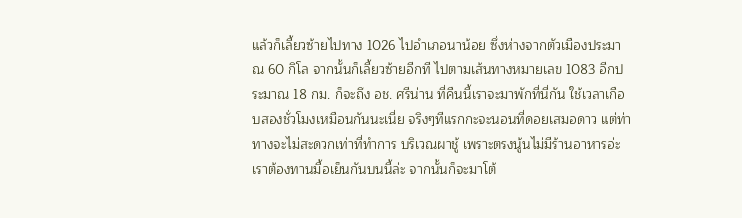แล้วก็เลี้ยวซ้ายไปทาง 1026 ไปอำเภอนาน้อย ซึ่งห่างจากตัวเมืองประมาณ 60 กิโล จากนั้นก็เลี้ยวซ้ายอีกที ไปตามเส้นทางหมายเลข 1083 อีกประมาณ 18 กม. ก็จะถึง อช. ศรีน่าน ที่คืนนี้เราจะมาพักที่นี่กัน ใช้เวลาเกือบสองชั่วโมงเหมือนกันนะเนี่ย จริงๆทีแรกกะจะนอนที่ดอยเสมอดาว แต่ท่าทางจะไม่สะดวกเท่าที่ทำการ บริเวณผาชู้ เพราะตรงนู้นไม่มีร้านอาหารอ่ะ เราต้องทานมื้อเย็นกันบนนี้ล่ะ จากนั้นก็จะมาโต้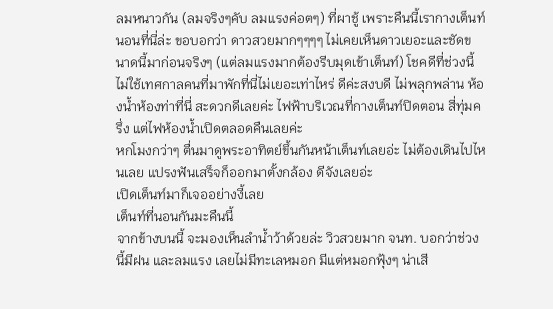ลมหนาวกัน (ลมจริงๆคับ ลมแรงค่อตๆ) ที่ผาชู้ เพราะคืนนี้เรากางเต็นท์นอนที่นี่ล่ะ ขอบอกว่า ดาวสวยมากๆๆๆๆ ไม่เคยเห็นดาวเยอะและชัดขนาดนี้มาก่อนจริงๆ (แต่ลมแรงมากต้องรีบมุดเข้าเต็นท์) โชคดีที่ช่วงนี้ไม่ใช้เทศกาลคนที่มาพักที่นี่ไม่เยอะเท่าไหร่ ดีค่ะสงบดี ไม่พลุกพล่าน ห้องน้ำห้องท่าที่นี่ สะดวกดีเลยค่ะ ไฟฟ้าบริเวณที่กางเต็นท์ปิดตอน สี่ทุ่มครึ่ง แต่ไฟห้องน้ำเปิดตลอดคืนเลยค่ะ
หกโมงกว่าๆ ตื่นมาดูพระอาทิตย์ขึ้นกันหน้าเต็นท์เลยอ่ะ ไม่ต้องเดินไปไหนเลย แปรงฟันเสร็จก็ออกมาตั้งกล้อง ดีจังเลยอ่ะ
เปิดเต็นท์มาก็เจออย่างงี้เลย
เต็นท์ที่นอนกันมะคืนนี้
จากข้างบนนี้ จะมองเห็นลำน้ำว้าด้วยล่ะ วิวสวยมาก จนท. บอกว่าช่วงนี้มีฝน และลมแรง เลยไม่มีทะเลหมอก มีแต่หมอกฟุ้งๆ น่าเสี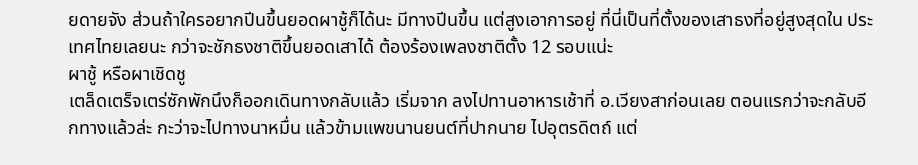ยดายจัง ส่วนถ้าใครอยากปีนขึ้นยอดผาชู้ก็ได้นะ มีทางปีนขึ้น แต่สูงเอาการอยู่ ที่นี่เป็นที่ตั้งของเสาธงที่อยู่สูงสุดใน ประเทศไทยเลยนะ กว่าจะชักธงชาติขึ้นยอดเสาได้ ต้องร้องเพลงชาติตั้ง 12 รอบแน่ะ
ผาชู้ หรือผาเชิดชู
เตล็ดเตร็จเตร่ซักพักนึงก็ออกเดินทางกลับแล้ว เริ่มจาก ลงไปทานอาหารเช้าที่ อ.เวียงสาก่อนเลย ตอนแรกว่าจะกลับอีกทางแล้วล่ะ กะว่าจะไปทางนาหมื่น แล้วข้ามแพขนานยนต์ที่ปากนาย ไปอุตรดิตถ์ แต่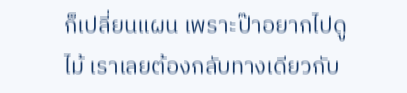ก็เปลี่ยนแผน เพราะป๊าอยากไปดูไม้ เราเลยต้องกลับทางเดียวกับ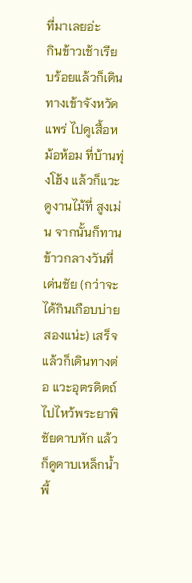ที่มาเลยอ่ะ
กินข้าวเช้าเรียบร้อยแล้วก็เดินทางเข้าจังหวัดแพร่ ไปดูเสื้อหม้อห้อม ที่บ้านทุ่งโฮ้ง แล้วก็แวะดูงานไม้ที่ สูงเม่น จากนั้นก็ทานข้าวกลางวันที่เด่นชัย (กว่าจะได้กินเกือบบ่ายสองแน่ะ) เสร็จแล้วก็เดินทางต่อ แวะอุตรดิตถ์ไปไหว้พระยาพิชัยดาบหัก แล้วก็ดูดาบเหล็กน้ำพี้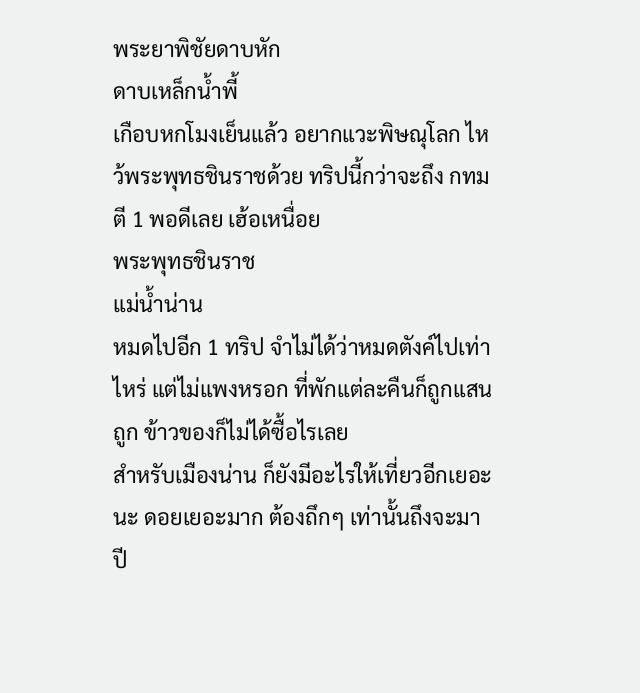พระยาพิชัยดาบหัก
ดาบเหล็กน้ำพี้
เกือบหกโมงเย็นแล้ว อยากแวะพิษณุโลก ไหว้พระพุทธชินราชด้วย ทริปนี้กว่าจะถึง กทม ตี 1 พอดีเลย เฮ้อเหนื่อย
พระพุทธชินราช
แม่น้ำน่าน
หมดไปอีก 1 ทริป จำไม่ได้ว่าหมดตังค์ไปเท่าไหร่ แต่ไม่แพงหรอก ที่พักแต่ละคืนก็ถูกแสนถูก ข้าวของก็ไม่ได้ซื้อไรเลย
สำหรับเมืองน่าน ก็ยังมีอะไรให้เที่ยวอีกเยอะนะ ดอยเยอะมาก ต้องถึกๆ เท่านั้นถึงจะมาปี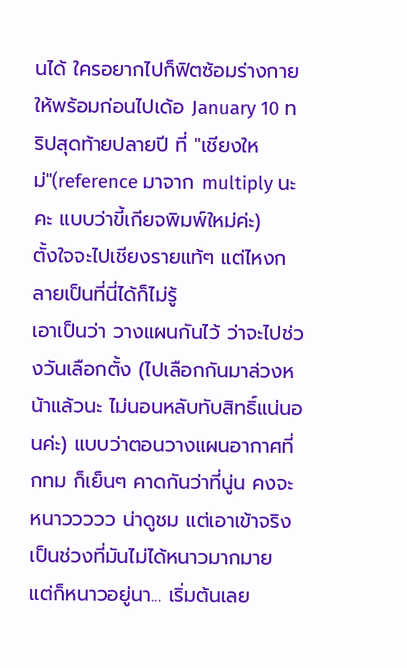นได้ ใครอยากไปก็ฟิตซ้อมร่างกายให้พร้อมก่อนไปเด้อ January 10 ทริปสุดท้ายปลายปี ที่ "เชียงใหม่"(reference มาจาก multiply นะคะ แบบว่าขี้เกียจพิมพ์ใหม่ค่ะ)
ตั้งใจจะไปเชียงรายแท้ๆ แต่ไหงกลายเป็นที่นี่ได้ก็ไม่รู้
เอาเป็นว่า วางแผนกันไว้ ว่าจะไปช่วงวันเลือกตั้ง (ไปเลือกกันมาล่วงหน้าแล้วนะ ไม่นอนหลับทับสิทธิ์แน่นอนค่ะ) แบบว่าตอนวางแผนอากาศที่ กทม ก็เย็นๆ คาดกันว่าที่นู่น คงจะหนาววววว น่าดูชม แต่เอาเข้าจริงเป็นช่วงที่มันไม่ได้หนาวมากมาย แต่ก็หนาวอยู่นา... เริ่มต้นเลย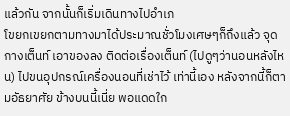แล้วกัน จากนั้นก็เริ่มเดินทางไปอำเภ
โขยกเขยกตามทางมาได้ประมาณชั่วโมงเศษๆก็ถึงแล้ว จุดกางเต็นท์ เอาของลง ติดต่อเรื่องเต็นท์ (ไปดูๆว่านอนหลังไหน) ไปขนอุปกรณ์เครื่องนอนที่เช่าไว้ เท่านี้เอง หลังจากนี้ก็ตามอัธยาศัย ข้างบนนี้เนี่ย พอแดดใก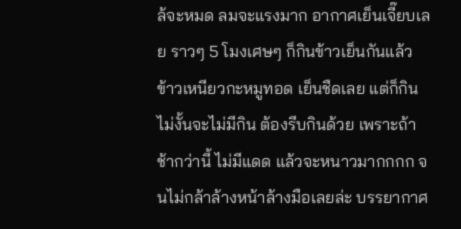ล้จะหมด ลมจะแรงมาก อากาศเย็นเจี๊ยบเลย ราวๆ 5 โมงเศษๆ ก็กินข้าวเย็นกันแล้ว ข้าวเหนียวกะหมูทอด เย็นชืดเลย แต่ก็กิน ไม่งั้นจะไม่มีกิน ต้องรีบกินด้วย เพราะถ้าช้ากว่านี้ ไม่มีแดด แล้วจะหนาวมากกกก จนไม่กล้าล้างหน้าล้างมือเลยล่ะ บรรยากาศ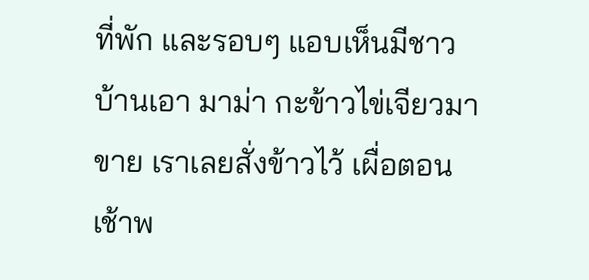ที่พัก และรอบๆ แอบเห็นมีชาวบ้านเอา มาม่า กะข้าวไข่เจียวมาขาย เราเลยสั่งข้าวไว้ เผื่อตอนเช้าพ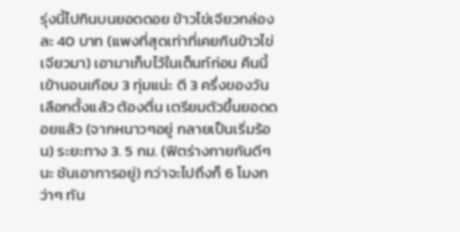รุ่งนี้ไปกินบนยอดดอย ข้าวไข่เจียวกล่องละ 40 บาท (แพงที่สุดเท่าที่เคยกินข้าวไข่เจียวมา) เอามาเก็บไว้ในเต็นท์ก่อน คืนนี้เข้านอนเกือบ 3 ทุ่มแน่ะ ตี 3 ครึ่งของวันเลือกตั้งแล้ว ต้องตื่น เตรียมตัวขึ้นยอดดอยแล้ว (จากหนาวๆอยู่ กลายเป็นเริ่มร้อน) ระยะทาง 3. 5 กม. (ฟิตร่างกายกันดีๆนะ ชันเอาการอยู่) กว่าจะไปถึงก็ 6 โมงกว่าๆ ทัน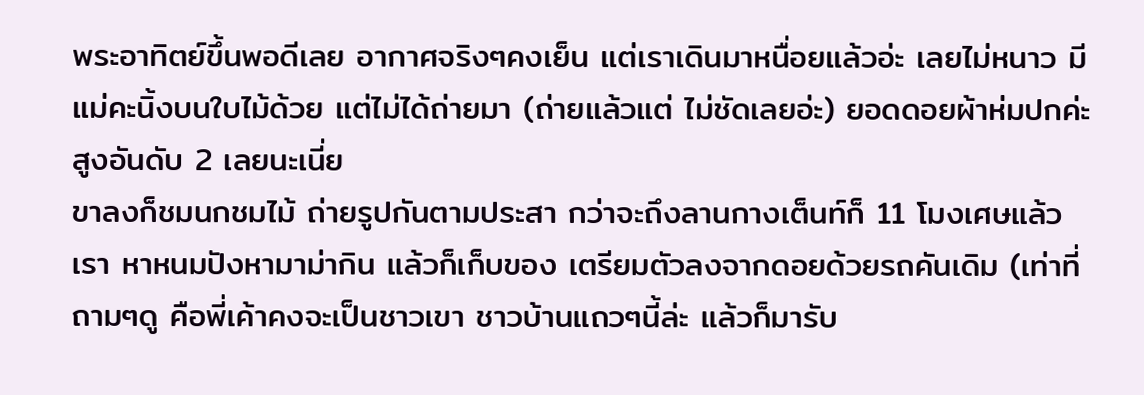พระอาทิตย์ขึ้นพอดีเลย อากาศจริงๆคงเย็น แต่เราเดินมาหนื่อยแล้วอ่ะ เลยไม่หนาว มีแม่คะนิ้งบนใบไม้ด้วย แต่ไม่ได้ถ่ายมา (ถ่ายแล้วแต่ ไม่ชัดเลยอ่ะ) ยอดดอยผ้าห่มปกค่ะ สูงอันดับ 2 เลยนะเนี่ย
ขาลงก็ชมนกชมไม้ ถ่ายรูปกันตามประสา กว่าจะถึงลานกางเต็นท์ก็ 11 โมงเศษแล้วเรา หาหนมปังหามาม่ากิน แล้วก็เก็บของ เตรียมตัวลงจากดอยด้วยรถคันเดิม (เท่าที่ถามๆดู คือพี่เค้าคงจะเป็นชาวเขา ชาวบ้านแถวๆนี้ล่ะ แล้วก็มารับ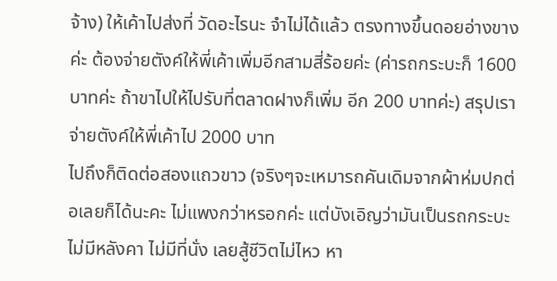จ้าง) ให้เค้าไปส่งที่ วัดอะไรนะ จำไม่ได้แล้ว ตรงทางขึ้นดอยอ่างขางค่ะ ต้องจ่ายตังค์ให้พี่เค้าเพิ่มอีกสามสี่ร้อยค่ะ (ค่ารถกระบะก็ 1600 บาทค่ะ ถ้าขาไปให้ไปรับที่ตลาดฝางก็เพิ่ม อีก 200 บาทค่ะ) สรุปเราจ่ายตังค์ให้พี่เค้าไป 2000 บาท
ไปถึงก็ติดต่อสองแถวขาว (จริงๆจะเหมารถคันเดิมจากผ้าห่มปกต่อเลยก็ได้นะคะ ไม่แพงกว่าหรอกค่ะ แต่บังเอิญว่ามันเป็นรถกระบะ ไม่มีหลังคา ไม่มีที่นั่ง เลยสู้ชีวิตไม่ไหว หา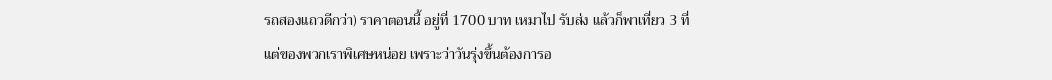รถสองแถวดีกว่า) ราคาตอนนี้ อยู่ที่ 1700 บาท เหมาไป รับส่ง แล้วก็พาเที่ยว 3 ที่ แต่ของพวกเราพิเศษหน่อย เพราะว่าวันรุ่งขึ้นต้องการอ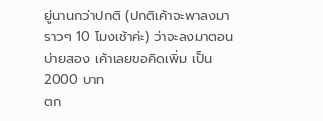ยู่นานกว่าปกติ (ปกติเค้าจะพาลงมาราวๆ 10 โมงเช้าค่ะ) ว่าจะลงมาตอนบ่ายสอง เค้าเลยขอคิดเพิ่ม เป็น 2000 บาท
ตก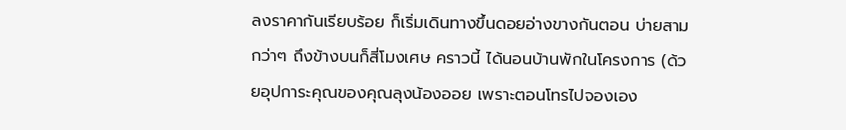ลงราคากันเรียบร้อย ก็เริ่มเดินทางขึ้นดอยอ่างขางกันตอน บ่ายสามกว่าๆ ถึงข้างบนก็สี่โมงเศษ คราวนี้ ได้นอนบ้านพักในโครงการ (ด้วยอุปการะคุณของคุณลุงน้องออย เพราะตอนโทรไปจองเอง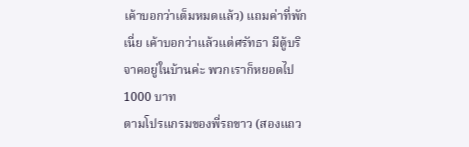เค้าบอกว่าเต็มหมดแล้ว) แถมค่าที่พักเนี่ย เค้าบอกว่าแล้วแต่ศรัทธา มีตู้บริจาคอยู่ในบ้านค่ะ พวกเราก็หยอดไป 1000 บาท
ตามโปรแกรมของพี่รถขาว (สองแถว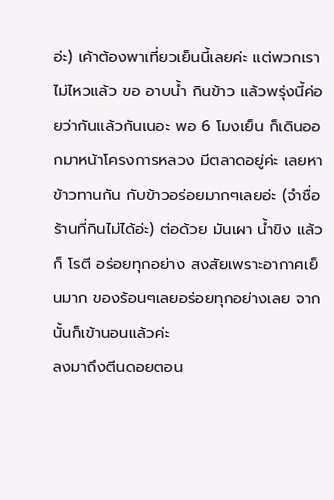อ่ะ) เค้าต้องพาเที่ยวเย็นนี้เลยค่ะ แต่พวกเราไม่ไหวแล้ว ขอ อาบน้ำ กินข้าว แล้วพรุ่งนี้ค่อยว่ากันแล้วกันเนอะ พอ 6 โมงเย็น ก็เดินออกมาหน้าโครงการหลวง มีตลาดอยู่ค่ะ เลยหาข้าวทานกัน กับข้าวอร่อยมากๆเลยอ่ะ (จำชื่อร้านที่กินไม่ได้อ่ะ) ต่อด้วย มันเผา น้ำขิง แล้วก็ โรตี อร่อยทุกอย่าง สงสัยเพราะอากาศเย็นมาก ของร้อนๆเลยอร่อยทุกอย่างเลย จากนั้นก็เข้านอนแล้วค่ะ
ลงมาถึงตีนดอยตอน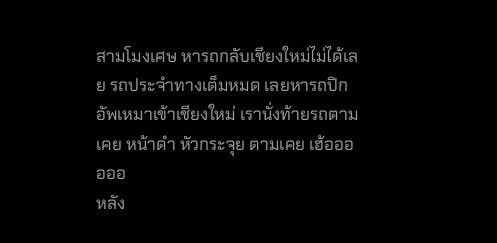สามโมงเศษ หารถกลับเชียงใหม่ไม่ได้เลย รถประจำทางเต็มหมด เลยหารถปิกอัพเหมาเข้าเชียงใหม่ เรานั่งท้ายรถตามเคย หน้าดำ หัวกระจุย ตามเคย เฮ้ออออออ
หลัง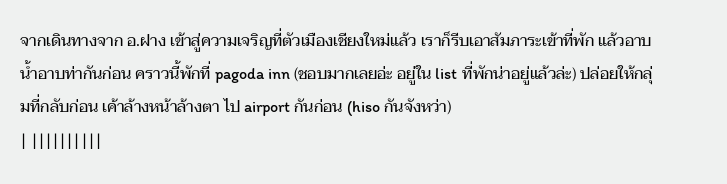จากเดินทางจาก อ.ฝาง เข้าสู่ความเจริญที่ตัวเมืองเชียงใหม่แล้ว เราก็รีบเอาสัมภาระเข้าที่พัก แล้วอาบน้ำอาบท่ากันก่อน คราวนี้พักที่ pagoda inn (ชอบมากเลยอ่ะ อยู่ใน list ที่พักน่าอยู่แล้วล่ะ) ปล่อยให้กลุ่มที่กลับก่อน เค้าล้างหน้าล้างตา ไป airport กันก่อน (hiso กันจังหว่า)
| ||||||||||